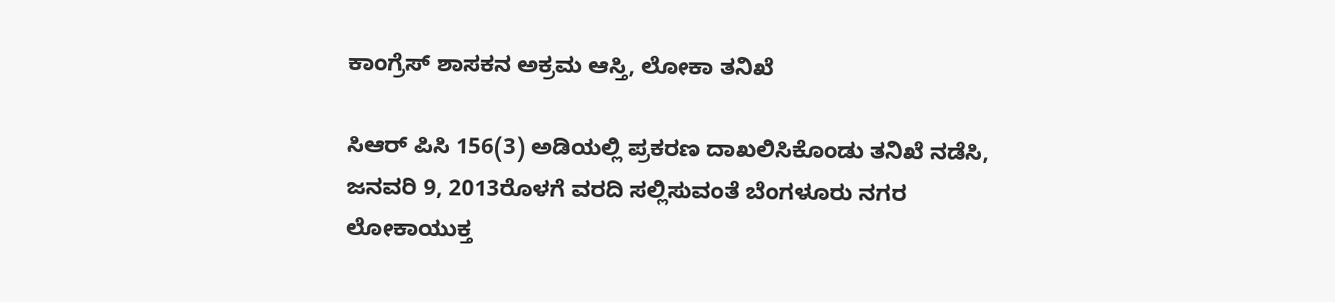ಕಾಂಗ್ರೆಸ್ ಶಾಸಕನ ಅಕ್ರಮ ಆಸ್ತಿ, ಲೋಕಾ ತನಿಖೆ

ಸಿಆರ್ ಪಿಸಿ 156(3) ಅಡಿಯಲ್ಲಿ ಪ್ರಕರಣ ದಾಖಲಿಸಿಕೊಂಡು ತನಿಖೆ ನಡೆಸಿ, ಜನವರಿ 9, 2013ರೊಳಗೆ ವರದಿ ಸಲ್ಲಿಸುವಂತೆ ಬೆಂಗಳೂರು ನಗರ ಲೋಕಾಯುಕ್ತ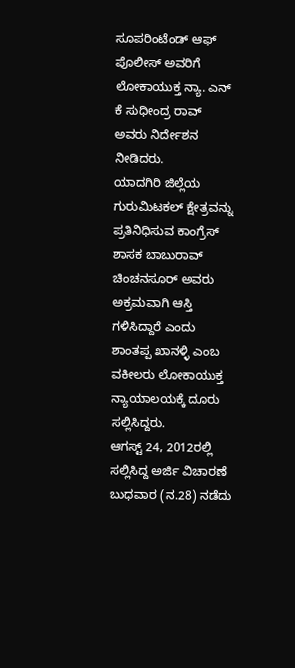ಸೂಪರಿಂಟೆಂಡ್ ಆಫ್ ಪೊಲೀಸ್ ಅವರಿಗೆ ಲೋಕಾಯುಕ್ತ ನ್ಯಾ. ಎನ್ ಕೆ ಸುಧೀಂದ್ರ ರಾವ್ ಅವರು ನಿರ್ದೇಶನ ನೀಡಿದರು.
ಯಾದಗಿರಿ ಜಿಲ್ಲೆಯ ಗುರುಮಿಟಕಲ್ ಕ್ಷೇತ್ರವನ್ನು ಪ್ರತಿನಿಧಿಸುವ ಕಾಂಗ್ರೆಸ್ ಶಾಸಕ ಬಾಬುರಾವ್ ಚಿಂಚನಸೂರ್ ಅವರು ಅಕ್ರಮವಾಗಿ ಆಸ್ತಿ ಗಳಿಸಿದ್ದಾರೆ ಎಂದು ಶಾಂತಪ್ಪ ಖಾನಳ್ಳಿ ಎಂಬ ವಕೀಲರು ಲೋಕಾಯುಕ್ತ ನ್ಯಾಯಾಲಯಕ್ಕೆ ದೂರು ಸಲ್ಲಿಸಿದ್ದರು.
ಆಗಸ್ಟ್ 24, 2012ರಲ್ಲಿ ಸಲ್ಲಿಸಿದ್ದ ಅರ್ಜಿ ವಿಚಾರಣೆ ಬುಧವಾರ (ನ.28) ನಡೆದು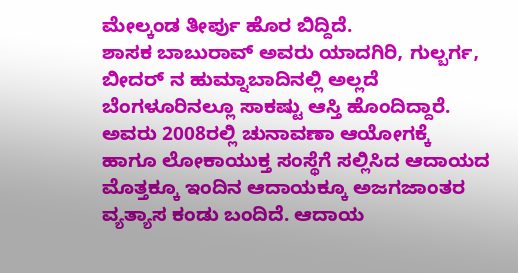ಮೇಲ್ಕಂಡ ತೀರ್ಪು ಹೊರ ಬಿದ್ದಿದೆ.
ಶಾಸಕ ಬಾಬುರಾವ್ ಅವರು ಯಾದಗಿರಿ, ಗುಲ್ಬರ್ಗ, ಬೀದರ್ ನ ಹುಮ್ನಾಬಾದಿನಲ್ಲಿ ಅಲ್ಲದೆ ಬೆಂಗಳೂರಿನಲ್ಲೂ ಸಾಕಷ್ಟು ಆಸ್ತಿ ಹೊಂದಿದ್ದಾರೆ.
ಅವರು 2008ರಲ್ಲಿ ಚುನಾವಣಾ ಆಯೋಗಕ್ಕೆ ಹಾಗೂ ಲೋಕಾಯುಕ್ತ ಸಂಸ್ಥೆಗೆ ಸಲ್ಲಿಸಿದ ಆದಾಯದ ಮೊತ್ತಕ್ಕೂ ಇಂದಿನ ಆದಾಯಕ್ಕೂ ಅಜಗಜಾಂತರ ವ್ಯತ್ಯಾಸ ಕಂಡು ಬಂದಿದೆ. ಆದಾಯ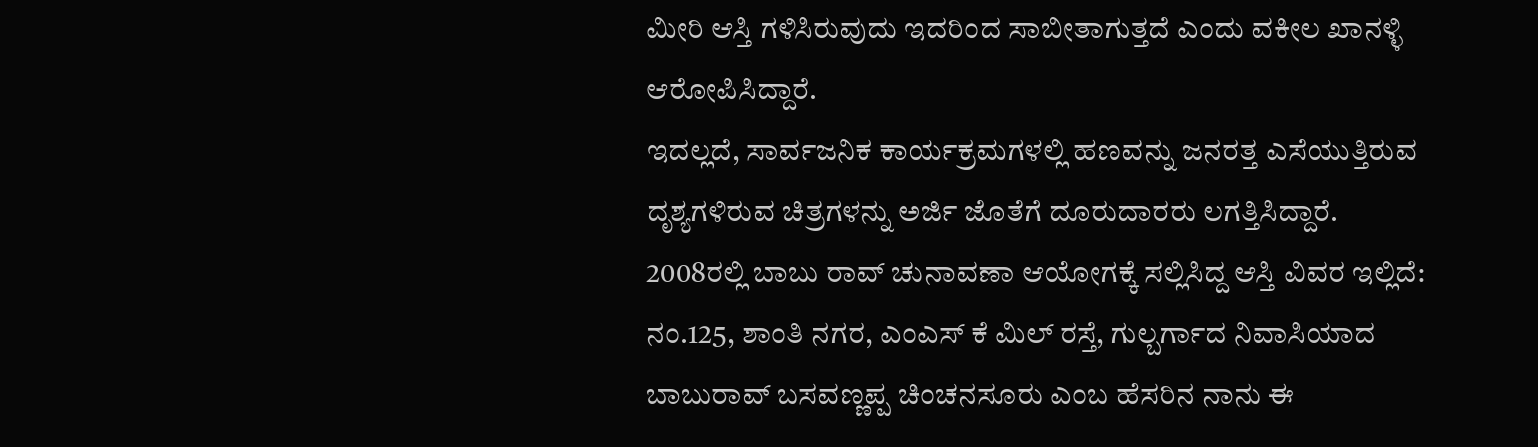ಮೀರಿ ಆಸ್ತಿ ಗಳಿಸಿರುವುದು ಇದರಿಂದ ಸಾಬೀತಾಗುತ್ತದೆ ಎಂದು ವಕೀಲ ಖಾನಳ್ಳಿ ಆರೋಪಿಸಿದ್ದಾರೆ.
ಇದಲ್ಲದೆ, ಸಾರ್ವಜನಿಕ ಕಾರ್ಯಕ್ರಮಗಳಲ್ಲಿ ಹಣವನ್ನು ಜನರತ್ತ ಎಸೆಯುತ್ತಿರುವ ದೃಶ್ಯಗಳಿರುವ ಚಿತ್ರಗಳನ್ನು ಅರ್ಜಿ ಜೊತೆಗೆ ದೂರುದಾರರು ಲಗತ್ತಿಸಿದ್ದಾರೆ.
2008ರಲ್ಲಿ ಬಾಬು ರಾವ್ ಚುನಾವಣಾ ಆಯೋಗಕ್ಕೆ ಸಲ್ಲಿಸಿದ್ದ ಆಸ್ತಿ ವಿವರ ಇಲ್ಲಿದೆ:
ನಂ.125, ಶಾಂತಿ ನಗರ, ಎಂಎಸ್ ಕೆ ಮಿಲ್ ರಸ್ತೆ, ಗುಲ್ಬರ್ಗಾದ ನಿವಾಸಿಯಾದ ಬಾಬುರಾವ್ ಬಸವಣ್ಣಪ್ಪ ಚಿಂಚನಸೂರು ಎಂಬ ಹೆಸರಿನ ನಾನು ಈ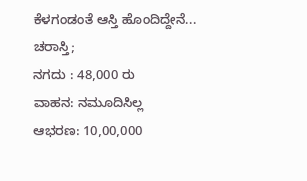ಕೆಳಗಂಡಂತೆ ಆಸ್ತಿ ಹೊಂದಿದ್ದೇನೆ...
ಚರಾಸ್ತಿ;
ನಗದು : 48,000 ರು
ವಾಹನ: ನಮೂದಿಸಿಲ್ಲ
ಆಭರಣ: 10,00,000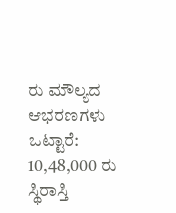ರು ಮೌಲ್ಯದ ಆಭರಣಗಳು
ಒಟ್ಟಾರೆ: 10,48,000 ರು
ಸ್ಥಿರಾಸ್ತಿ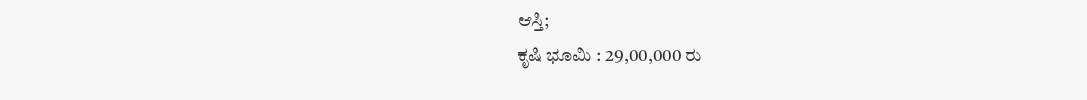ಆಸ್ತಿ;
ಕೃಷಿ ಭೂಮಿ : 29,00,000 ರು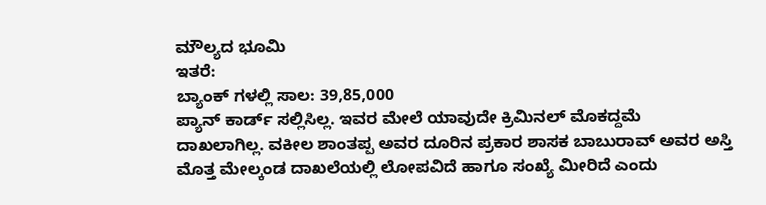ಮೌಲ್ಯದ ಭೂಮಿ
ಇತರೆ:
ಬ್ಯಾಂಕ್ ಗಳಲ್ಲಿ ಸಾಲ: 39,85,000
ಪ್ಯಾನ್ ಕಾರ್ಡ್ ಸಲ್ಲಿಸಿಲ್ಲ. ಇವರ ಮೇಲೆ ಯಾವುದೇ ಕ್ರಿಮಿನಲ್ ಮೊಕದ್ದಮೆ ದಾಖಲಾಗಿಲ್ಲ. ವಕೀಲ ಶಾಂತಪ್ಪ ಅವರ ದೂರಿನ ಪ್ರಕಾರ ಶಾಸಕ ಬಾಬುರಾವ್ ಅವರ ಅಸ್ತಿ ಮೊತ್ತ ಮೇಲ್ಕಂಡ ದಾಖಲೆಯಲ್ಲಿ ಲೋಪವಿದೆ ಹಾಗೂ ಸಂಖ್ಯೆ ಮೀರಿದೆ ಎಂದು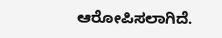ಆರೋಪಿಸಲಾಗಿದೆ.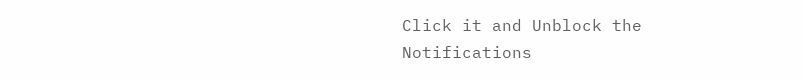Click it and Unblock the Notifications